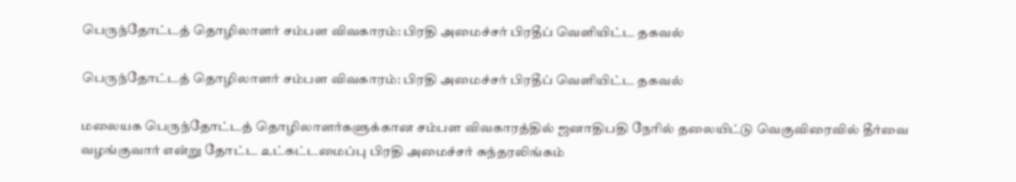பெருந்தோட்டத் தொழிலாளர் சம்பள விவகாரம்: பிரதி அமைச்சர் பிரதீப் வெளியிட்ட தகவல்

பெருந்தோட்டத் தொழிலாளர் சம்பள விவகாரம்: பிரதி அமைச்சர் பிரதீப் வெளியிட்ட தகவல்

மலையக பெருந்தோட்டத் தொழிலாளர்களுக்கான சம்பள விவகாரத்தில் ஜனாதிபதி நேரில் தலையிட்டு வெகுவிரைவில் தீர்வை வழங்குவார் என்று தோட்ட உட்கட்டமைப்பு பிரதி அமைச்சர் சுந்தரலிங்கம்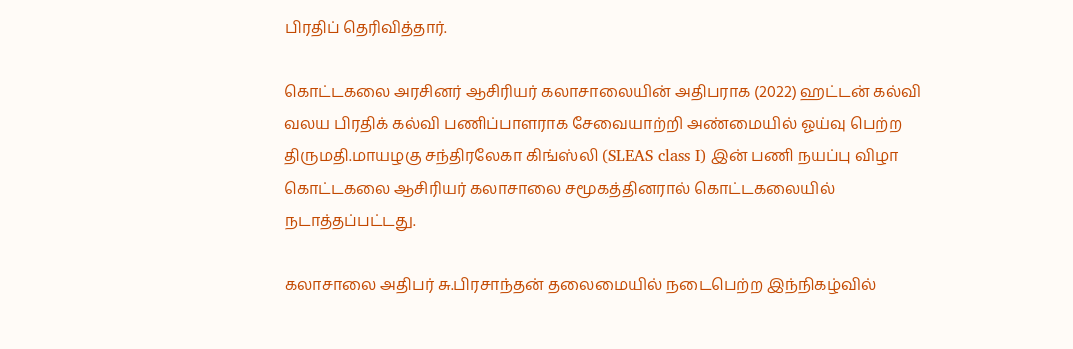பிரதிப் தெரிவித்தார்.

கொட்டகலை அரசினர் ஆசிரியர் கலாசாலையின் அதிபராக (2022) ஹட்டன் கல்வி வலய பிரதிக் கல்வி பணிப்பாளராக சேவையாற்றி அண்மையில் ஓய்வு பெற்ற திருமதி.மாயழகு சந்திரலேகா கிங்ஸ்லி (SLEAS class I) இன் பணி நயப்பு விழா கொட்டகலை ஆசிரியர் கலாசாலை சமூகத்தினரால் கொட்டகலையில் நடாத்தப்பட்டது.

கலாசாலை அதிபர் சு.பிரசாந்தன் தலைமையில் நடைபெற்ற இந்நிகழ்வில்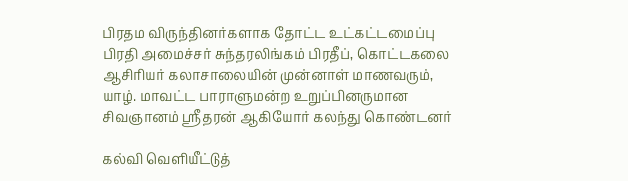பிரதம விருந்தினர்களாக தோட்ட உட்கட்டமைப்பு பிரதி அமைச்சர் சுந்தரலிங்கம் பிரதீப், கொட்டகலை ஆசிரியர் கலாசாலையின் முன்னாள் மாணவரும், யாழ். மாவட்ட பாராளுமன்ற உறுப்பினருமான சிவஞானம் ஸ்ரீதரன் ஆகியோர் கலந்து கொண்டனர்

கல்வி வெளியீட்டுத்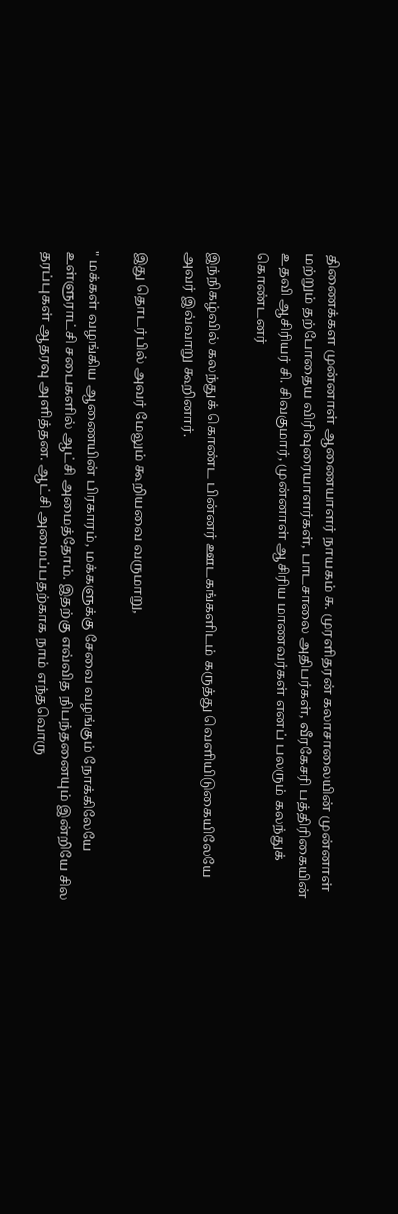திணைக்கள முன்னாள் ஆணையாளர் நாயகம் சு. முரளிதரன் கலாசாலையின் முன்னாள் மற்றும் தற்போதைய விரிவுரையாளர்கள், பாடசாலை அதிபர்கள், வீரகேசரி பத்திரிகையின் உதவி ஆசிரியர் சி. சிவகுமார், முன்னாள் ஆசிரிய மாணவர்கள் எனப் பலரும் கலந்துக் கொண்டனர்

இந்நிகழ்வில் கலந்துக் கொண்ட பின்னர் ஊடகங்களிடம் கருத்து வெளியிடுகையிலேயே அவர் இவ்வாறு கூறினார்.

இது தொடர்பில் அவர் மேலும் கூறியவை வருமாறு,

" மக்கள் வழங்கிய ஆணையின் பிரகாரம், மக்களுக்கு சேவை வழங்கும் நோக்கிலேயே உள்ளுராட்சி சபைகளில் ஆட்சி அமைத்தோம். இதற்கு எவ்வித நிபந்தனையும் இன்றியே சில தரப்புகள் ஆதரவு அளித்தன. ஆட்சி அமைப்பதற்காக நாம் எந்தவொரு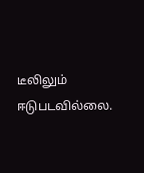டீலிலும் ஈடுபடவில்லை.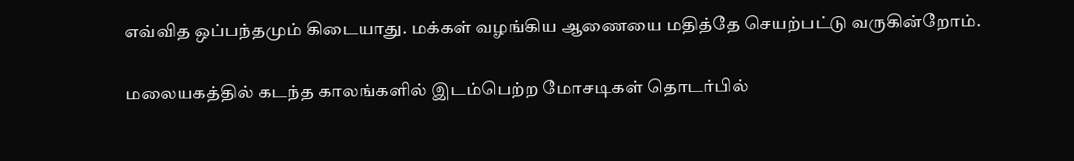எவ்வித ஒப்பந்தமும் கிடையாது. மக்கள் வழங்கிய ஆணையை மதித்தே செயற்பட்டு வருகின்றோம்.

மலையகத்தில் கடந்த காலங்களில் இடம்பெற்ற மோசடிகள் தொடர்பில்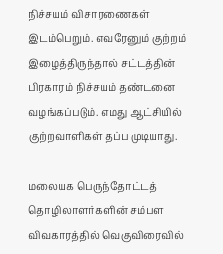நிச்சயம் விசாரணைகள் இடம்பெறும். எவரேனும் குற்றம் இழைத்திருந்தால் சட்டத்தின் பிரகாரம் நிச்சயம் தண்டனை வழங்கப்படும். எமது ஆட்சியில் குற்றவாளிகள் தப்ப முடியாது.

மலையக பெருந்தோட்டத் தொழிலாளர்களின் சம்பள விவகாரத்தில் வெகுவிரைவில்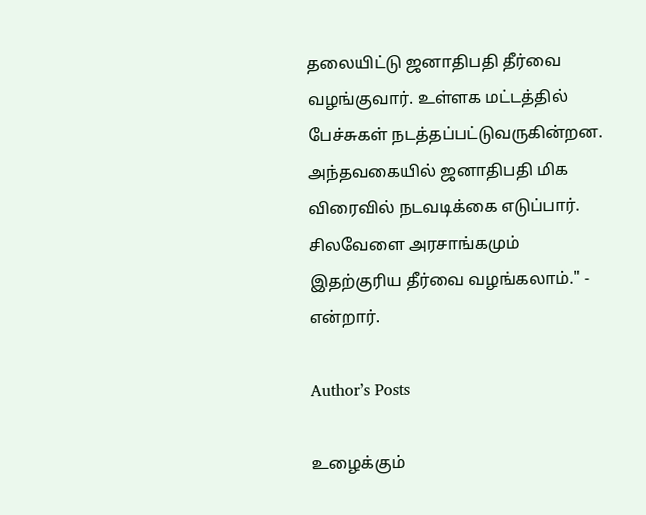தலையிட்டு ஜனாதிபதி தீர்வை வழங்குவார். உள்ளக மட்டத்தில் பேச்சுகள் நடத்தப்பட்டுவருகின்றன. அந்தவகையில் ஜனாதிபதி மிக விரைவில் நடவடிக்கை எடுப்பார். சிலவேளை அரசாங்கமும் இதற்குரிய தீர்வை வழங்கலாம்." - என்றார்.

Author’s Posts

உழைக்கும்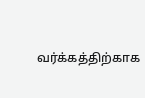வர்க்கத்திற்காக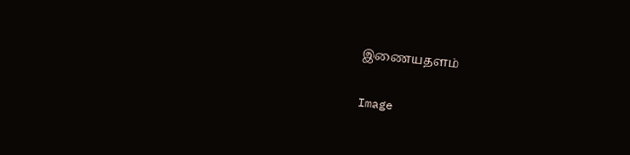இணையதளம்

Image